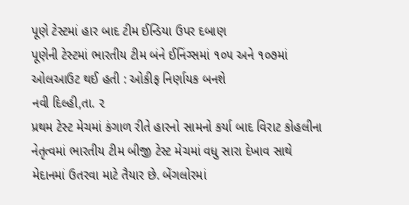પૂણે ટેસ્ટમાં હાર બાદ ટીમ ઈન્ડિયા ઉપર દબાણ
પૂણેની ટેસ્ટમાં ભારતીય ટીમ બંને ઈનિંગ્સમાં ૧૦૫ અને ૧૦૭માં ઓલઆઉટ થઈ હતી : ઓકીફ નિર્ણાયક બનશે
નવી દિલ્હી,તા. ૨
પ્રથમ ટેસ્ટ મેચમાં કંગાળ રીતે હારનો સામનો કર્યા બાદ વિરાટ કોહલીના નેતૃત્વમાં ભારતીય ટીમ બીજી ટેસ્ટ મેચમાં વધુ સારા દેખાવ સાથે મેદાનમાં ઉતરવા માટે તૈયાર છે. બેંગલોરમાં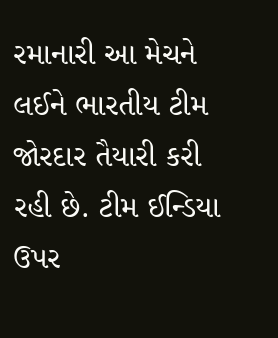રમાનારી આ મેચને લઈને ભારતીય ટીમ જોરદાર તૈયારી કરી રહી છે. ટીમ ઈન્ડિયા ઉપર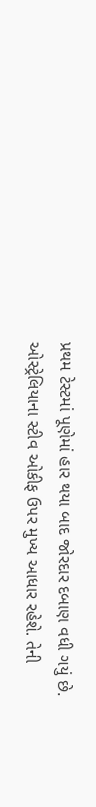પ્રથમ ટેસ્ટમાં પૂણેમાં હાર થયા બાદ જોરદાર દબાણ વધી ગયું છે. ઓસ્ટ્રેલિયાના સ્ટીવ ઓકીફ ઉપર મુખ્ય આધાર રહેશે. તેની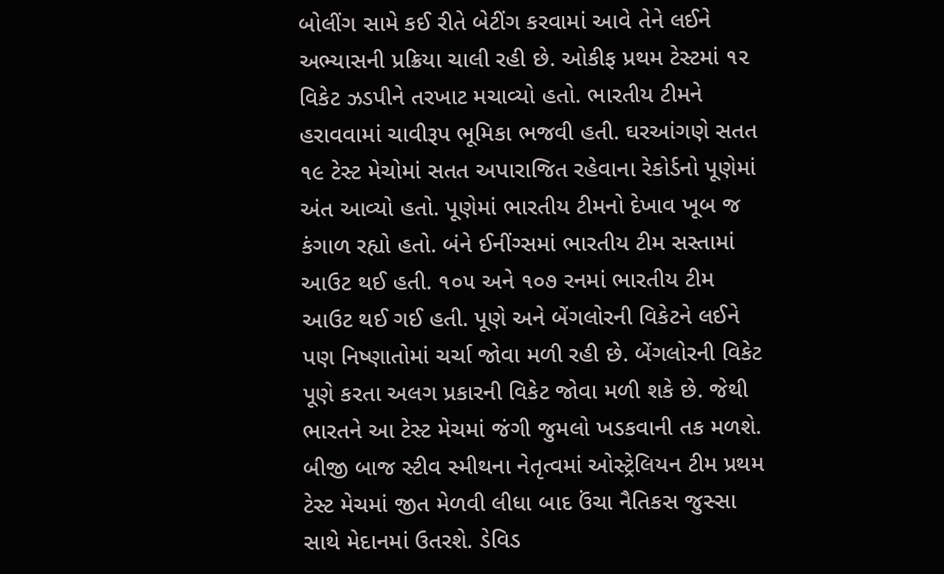બોલીંગ સામે કઈ રીતે બેટીંગ કરવામાં આવે તેને લઈને અભ્યાસની પ્રક્રિયા ચાલી રહી છે. ઓકીફ પ્રથમ ટેસ્ટમાં ૧૨ વિકેટ ઝડપીને તરખાટ મચાવ્યો હતો. ભારતીય ટીમને હરાવવામાં ચાવીરૂપ ભૂમિકા ભજવી હતી. ઘરઆંગણે સતત ૧૯ ટેસ્ટ મેચોમાં સતત અપારાજિત રહેવાના રેકોર્ડનો પૂણેમાં અંત આવ્યો હતો. પૂણેમાં ભારતીય ટીમનો દેખાવ ખૂબ જ કંગાળ રહ્યો હતો. બંને ઈનીંગ્સમાં ભારતીય ટીમ સસ્તામાં આઉટ થઈ હતી. ૧૦૫ અને ૧૦૭ રનમાં ભારતીય ટીમ આઉટ થઈ ગઈ હતી. પૂણે અને બેંગલોરની વિકેટને લઈને પણ નિષ્ણાતોમાં ચર્ચા જોવા મળી રહી છે. બેંગલોરની વિકેટ પૂણે કરતા અલગ પ્રકારની વિકેટ જોવા મળી શકે છે. જેથી ભારતને આ ટેસ્ટ મેચમાં જંગી જુમલો ખડકવાની તક મળશે. બીજી બાજ સ્ટીવ સ્મીથના નેતૃત્વમાં ઓસ્ટ્રેલિયન ટીમ પ્રથમ ટેસ્ટ મેચમાં જીત મેળવી લીધા બાદ ઉંચા નૈતિકસ જુસ્સા સાથે મેદાનમાં ઉતરશે. ડેવિડ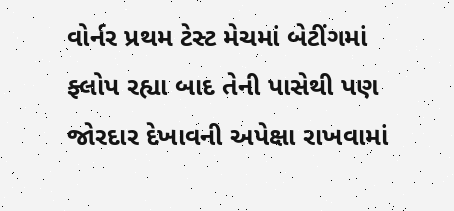વોર્નર પ્રથમ ટેસ્ટ મેચમાં બેટીંગમાં ફ્લોપ રહ્યા બાદ તેની પાસેથી પણ જોરદાર દેખાવની અપેક્ષા રાખવામાં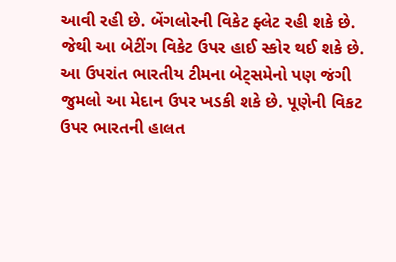આવી રહી છે. બેંગલોરની વિકેટ ફ્લેટ રહી શકે છે. જેથી આ બેટીંગ વિકેટ ઉપર હાઈ સ્કોર થઈ શકે છે.
આ ઉપરાંત ભારતીય ટીમના બેટ્સમેનો પણ જંગી જુમલો આ મેદાન ઉપર ખડકી શકે છે. પૂણેની વિકટ ઉપર ભારતની હાલત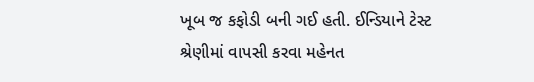ખૂબ જ કફોડી બની ગઈ હતી. ઈન્ડિયાને ટેસ્ટ શ્રેણીમાં વાપસી કરવા મહેનત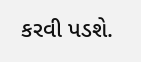કરવી પડશે.